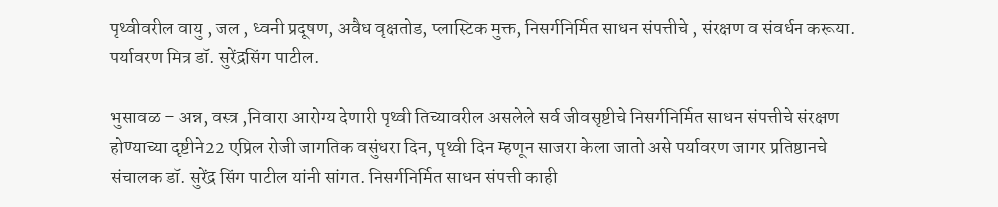पृथ्वीवरील वायु , जल , ध्वनी प्रदूषण, अवैध वृक्षतोड, प्लास्टिक मुक्त, निसर्गनिर्मित साधन संपत्तीचे , संरक्षण व संवर्धन करूया. पर्यावरण मित्र डॉ. सुरेंद्रसिंग पाटील.

भुसावळ – अन्न, वस्त्र ,निवारा आरोग्य देणारी पृथ्वी तिच्यावरील असलेले सर्व जीवसृष्टीचे निसर्गनिर्मित साधन संपत्तीचे संरक्षण होण्याच्या दृष्टीने22 एप्रिल रोजी जागतिक वसुंधरा दिन, पृथ्वी दिन म्हणून साजरा केला जातो असे पर्यावरण जागर प्रतिष्ठानचे संचालक डॉ. सुरेंद्र सिंग पाटील यांनी सांगत. निसर्गनिर्मित साधन संपत्ती काही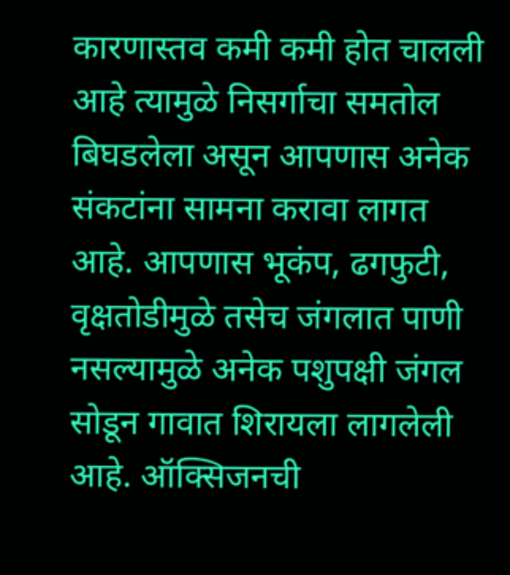कारणास्तव कमी कमी होत चालली आहे त्यामुळे निसर्गाचा समतोल बिघडलेला असून आपणास अनेक संकटांना सामना करावा लागत आहे. आपणास भूकंप, ढगफुटी, वृक्षतोडीमुळे तसेच जंगलात पाणी नसल्यामुळे अनेक पशुपक्षी जंगल सोडून गावात शिरायला लागलेली आहे. ऑक्सिजनची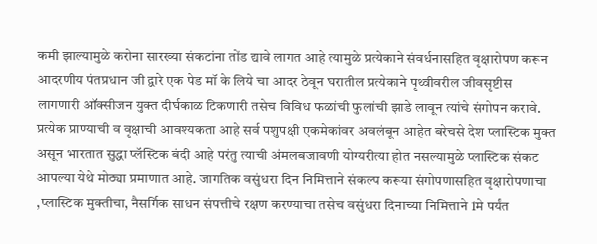कमी झाल्यामुळे करोना सारख्या संकटांना तोंड द्यावे लागत आहे त्यामुळे प्रत्येकाने संवर्धनासहित वृक्षारोपण करून आदरणीय पंतप्रधान जी द्वारे एक पेड मॉ के लिये चा आदर ठेवून घरातील प्रत्येकाने पृथ्वीवरील जीवसृष्टीस लागणारी ऑक्सीजन युक्त दीर्घकाळ टिकणारी तसेच विविध फळांची फुलांची झाडे लावून त्यांचे संगोपन करावे. प्रत्येक प्राण्याची व वृक्षाची आवश्यकता आहे सर्व पशुपक्षी एकमेकांवर अवलंबून आहेत बरेचसे देश प्लास्टिक मुक्त असून भारतात सुद्धा प्लॅस्टिक बंदी आहे परंतु त्याची अंमलबजावणी योग्यरीत्या होत नसल्यामुळे प्लास्टिक संकट आपल्या येथे मोठ्या प्रमाणात आहे. जागतिक वसुंधरा दिन निमित्ताने संकल्प करूया संगोपणासहित वृक्षारोपणाचा ,प्लास्टिक मुक्तीचा, नैसर्गिक साधन संपत्तीचे रक्षण करण्याचा तसेच वसुंधरा दिनाच्या निमित्ताने 1मे पर्यंत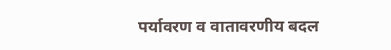पर्यावरण व वातावरणीय बदल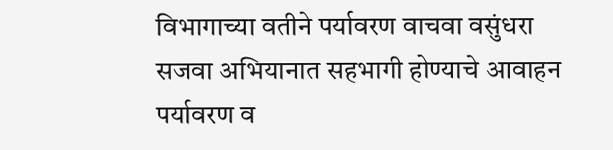विभागाच्या वतीने पर्यावरण वाचवा वसुंधरा सजवा अभियानात सहभागी होण्याचे आवाहन पर्यावरण व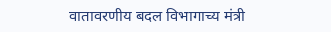वातावरणीय बदल विभागाच्य मंत्री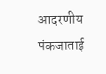आदरणीय पंकजाताई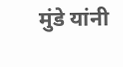मुंडे यांनी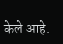केले आहे.